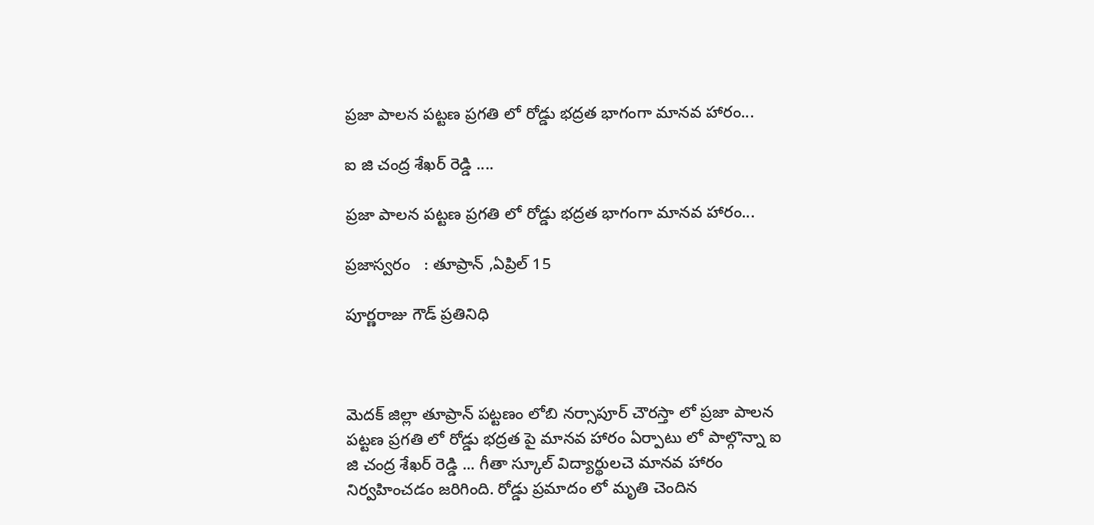ప్రజా పాలన పట్టణ ప్రగతి లో రోడ్డు భద్రత భాగంగా మానవ హారం...

ఐ జి చంద్ర శేఖర్ రెడ్డి ....

ప్రజా పాలన పట్టణ ప్రగతి లో రోడ్డు భద్రత భాగంగా మానవ హారం...

ప్రజాస్వరం   : తూప్రాన్ ,ఏప్రిల్ 15

పూర్ణరాజు గౌడ్ ప్రతినిధి



మెదక్ జిల్లా తూప్రాన్ పట్టణం లోబి నర్సాపూర్ చౌరస్తా లో ప్రజా పాలన పట్టణ ప్రగతి లో రోడ్డు భద్రత పై మానవ హారం ఏర్పాటు లో పాల్గొన్నా ఐ జి చంద్ర శేఖర్ రెడ్డి ... గీతా స్కూల్ విద్యార్థులచె మానవ హారం నిర్వహించడం జరిగింది. రోడ్డు ప్రమాదం లో మృతి చెందిన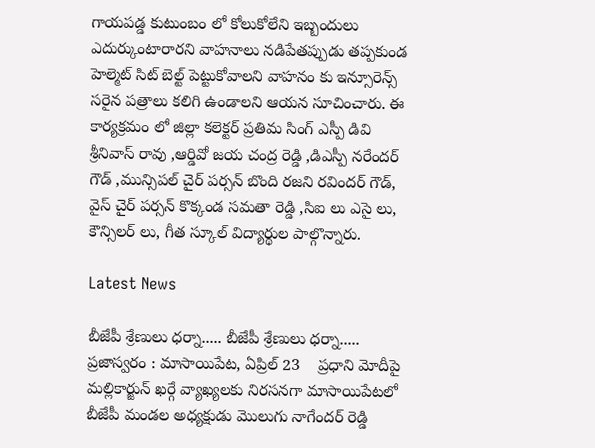గాయపడ్డ కుటుంబం లో కోలుకోలేని ఇబ్బందులు ఎదుర్కుంటారారని వాహనాలు నడిపేతప్పుడు తప్పకుండ హెల్మెట్ సిట్ బెల్ట్ పెట్టుకోవాలని వాహనం కు ఇన్సూరెన్స్ సరైన పత్రాలు కలిగి ఉండాలని ఆయన సూచించారు. ఈ కార్యక్రమం లో జిల్లా కలెక్టర్ ప్రతిమ సింగ్ ఎస్పీ డివి శ్రీనివాస్ రావు ,ఆర్డివో జయ చంద్ర రెడ్డి ,డిఎస్పీ నరేందర్ గౌడ్ ,మున్సిపల్ చైర్ పర్సన్ బొంది రజని రవిందర్ గౌడ్, వైస్ చైర్ పర్సన్ కొక్కండ సమతా రెడ్డి ,సిఐ లు ఎసై లు, కౌన్సిలర్ లు, గీత స్కూల్ విద్యార్థుల పాల్గొన్నారు.

Latest News

బీజేపీ శ్రేణులు ధర్నా..... బీజేపీ శ్రేణులు ధర్నా.....
ప్రజాస్వరం : మాసాయిపేట, ఏప్రిల్ 23    ప్రధాని మోదీపై మల్లికార్జున్ ఖర్గే వ్యాఖ్యలకు నిరసనగా మాసాయిపేటలో బీజేపీ మండల అధ్యక్షుడు మొలుగు నాగేందర్ రెడ్డి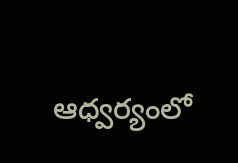ఆధ్వర్యంలో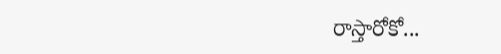రాస్తారోకో...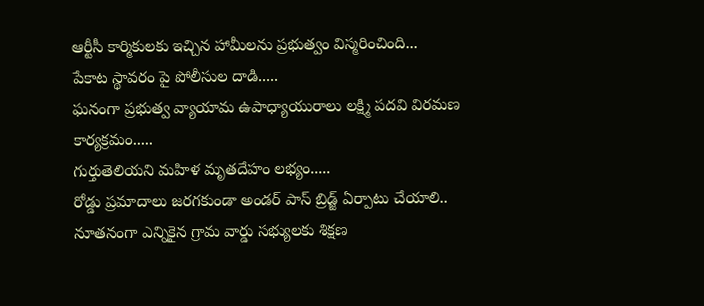ఆర్టీసీ కార్మికులకు ఇచ్చిన హామీలను ప్రభుత్వం విస్మరించింది...
పేకాట స్థావరం పై పోలీసుల దాడి.....
ఘనంగా ప్రభుత్వ వ్యాయామ ఉపాధ్యాయురాలు లక్ష్మి పదవి విరమణ కార్యక్రమం.....
గుర్తుతెలియని మహిళ మృతదేహం లభ్యం.....
రోడ్డు ప్రమాదాలు జరగకుండా అండర్ పాస్ బ్రిడ్జ్ ఏర్పాటు చేయాలి..
నూతనంగా ఎన్నికైన గ్రామ వార్డు సభ్యులకు శిక్షణ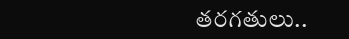తరగతులు..